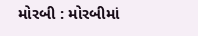મોરબી : મોરબીમાં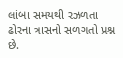લાંબા સમયથી રઝળતા ઢોરના ત્રાસનો સળગતો પ્રશ્ન છે.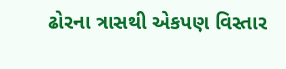ઢોરના ત્રાસથી એકપણ વિસ્તાર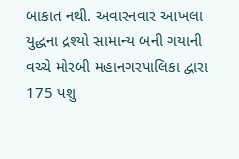બાકાત નથી. અવારનવાર આખલા યુદ્ધના દ્રશ્યો સામાન્ય બની ગયાની વચ્ચે મોરબી મહાનગરપાલિકા દ્વારા 175 પશુ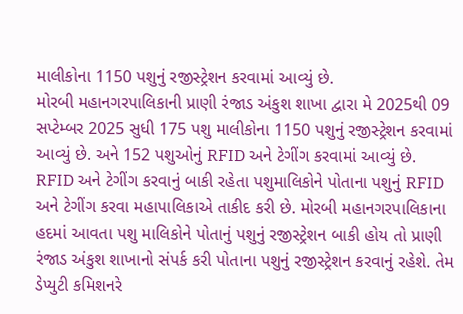માલીકોના 1150 પશુનું રજીસ્ટ્રેશન કરવામાં આવ્યું છે.
મોરબી મહાનગરપાલિકાની પ્રાણી રંજાડ અંકુશ શાખા દ્વારા મે 2025થી 09 સપ્ટેમ્બર 2025 સુધી 175 પશુ માલીકોના 1150 પશુનું રજીસ્ટ્રેશન કરવામાં આવ્યું છે. અને 152 પશુઓનું RFID અને ટેગીંગ કરવામાં આવ્યું છે. RFID અને ટેગીંગ કરવાનું બાકી રહેતા પશુમાલિકોને પોતાના પશુનું RFID અને ટેગીંગ કરવા મહાપાલિકાએ તાકીદ કરી છે. મોરબી મહાનગરપાલિકાના હદમાં આવતા પશુ માલિકોને પોતાનું પશુનું રજીસ્ટ્રેશન બાકી હોય તો પ્રાણી રંજાડ અંકુશ શાખાનો સંપર્ક કરી પોતાના પશુનું રજીસ્ટ્રેશન કરવાનું રહેશે. તેમ ડેપ્યુટી કમિશનરે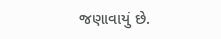જણાવાયું છે.